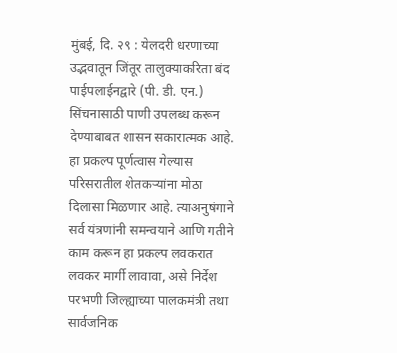मुंबई, दि. २९ : येलदरी धरणाच्या उद्भवातून जिंतूर तालुक्याकरिता बंद पाईपलाईनद्वारे (पी. डी. एन.) सिंचनासाठी पाणी उपलब्ध करून देण्याबाबत शासन सकारात्मक आहे. हा प्रकल्प पूर्णत्वास गेल्यास परिसरातील शेतकऱ्यांना मोठा दिलासा मिळणार आहे. त्याअनुषंगाने सर्व यंत्रणांनी समन्वयाने आणि गतीने काम करून हा प्रकल्प लवकरात लवकर मार्गी लावावा, असे निर्देश परभणी जिल्ह्याच्या पालकमंत्री तथा सार्वजनिक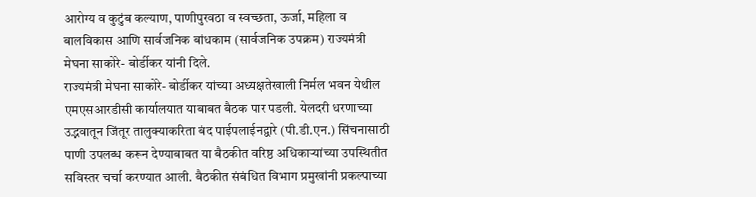आरोग्य व कुटुंब कल्याण, पाणीपुरवठा व स्वच्छता, ऊर्जा, महिला व बालविकास आणि सार्वजनिक बांधकाम (सार्वजनिक उपक्रम) राज्यमंत्री मेघना साकोरे- बोर्डीकर यांनी दिले.
राज्यमंत्री मेघना साकोरे- बोर्डीकर यांच्या अध्यक्षतेखाली निर्मल भवन येथील एमएसआरडीसी कार्यालयात याबाबत बैठक पार पडली. येलदरी धरणाच्या उद्भवातून जिंतूर तालुक्याकरिता बंद पाईपलाईनद्वारे (पी.डी.एन.) सिंचनासाठी पाणी उपलब्ध करून देण्याबाबत या बैठकीत वरिष्ठ अधिकाऱ्यांच्या उपस्थितीत सविस्तर चर्चा करण्यात आली. बैठकीत संबंधित विभाग प्रमुखांनी प्रकल्पाच्या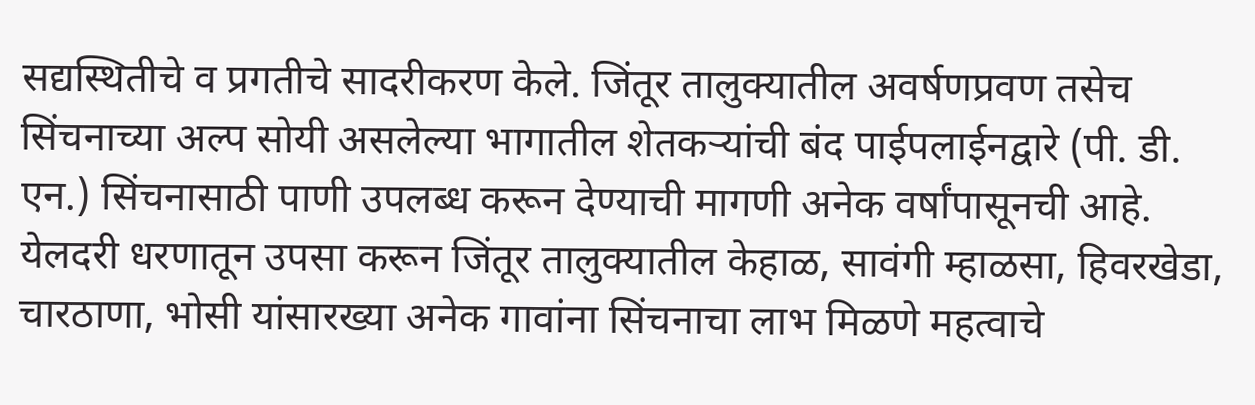सद्यस्थितीचे व प्रगतीचे सादरीकरण केले. जिंतूर तालुक्यातील अवर्षणप्रवण तसेच सिंचनाच्या अल्प सोयी असलेल्या भागातील शेतकऱ्यांची बंद पाईपलाईनद्वारे (पी. डी. एन.) सिंचनासाठी पाणी उपलब्ध करून देण्याची मागणी अनेक वर्षांपासूनची आहे. येलदरी धरणातून उपसा करून जिंतूर तालुक्यातील केहाळ, सावंगी म्हाळसा, हिवरखेडा, चारठाणा, भोसी यांसारख्या अनेक गावांना सिंचनाचा लाभ मिळणे महत्वाचे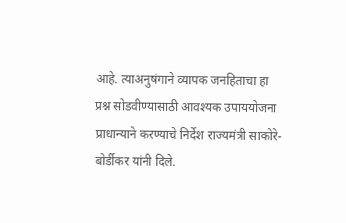आहे. त्याअनुषंगाने व्यापक जनहिताचा हा प्रश्न सोडवीण्यासाठी आवश्यक उपाययोजना प्राधान्याने करण्याचे निर्देश राज्यमंत्री साकोरे- बोर्डीकर यांनी दिले.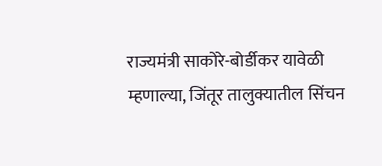राज्यमंत्री साकोरे-बोर्डीकर यावेळी म्हणाल्या, जिंतूर तालुक्यातील सिंचन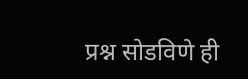प्रश्न सोडविणे ही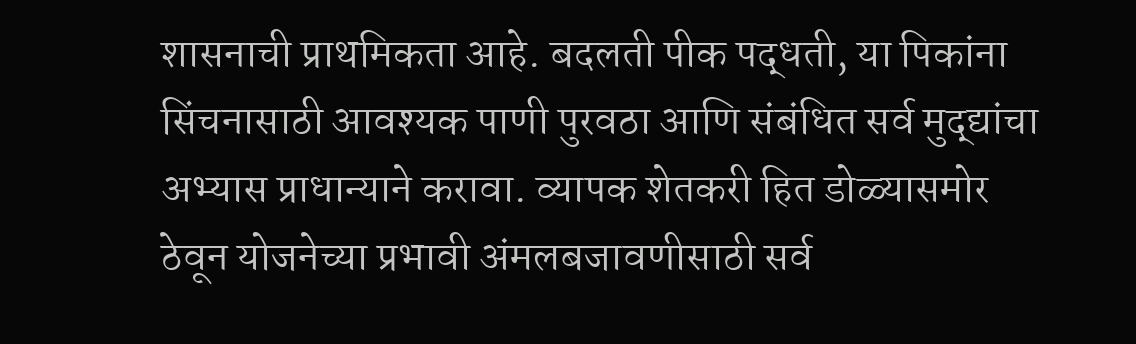शासनाची प्राथमिकता आहे. बदलती पीक पद्धती, या पिकांना सिंचनासाठी आवश्यक पाणी पुरवठा आणि संबंधित सर्व मुद्द्यांचा अभ्यास प्राधान्याने करावा. व्यापक शेतकरी हित डोळ्यासमोर ठेवून योजनेच्या प्रभावी अंमलबजावणीसाठी सर्व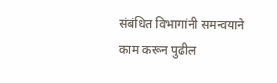संबंधित विभागांनी समन्वयाने काम करून पुढील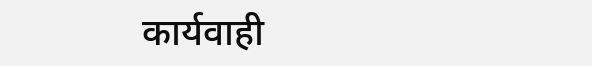कार्यवाही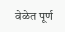वेळेत पूर्ण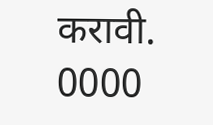करावी.
0000